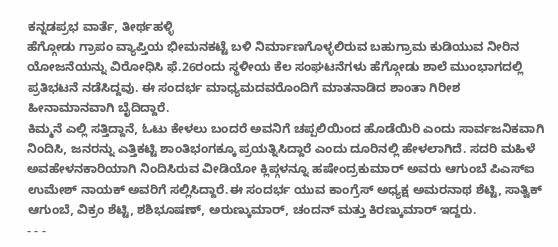ಕನ್ನಡಪ್ರಭ ವಾರ್ತೆ, ತೀರ್ಥಹಳ್ಳಿ
ಹೆಗ್ಗೋಡು ಗ್ರಾಪಂ ವ್ಯಾಪ್ತಿಯ ಭೀಮನಕಟ್ಟೆ ಬಳಿ ನಿರ್ಮಾಣಗೊಳ್ಳಲಿರುವ ಬಹುಗ್ರಾಮ ಕುಡಿಯುವ ನೀರಿನ ಯೋಜನೆಯನ್ನು ವಿರೋಧಿಸಿ ಫೆ.26ರಂದು ಸ್ಥಳೀಯ ಕೆಲ ಸಂಘಟನೆಗಳು ಹೆಗ್ಗೋಡು ಶಾಲೆ ಮುಂಭಾಗದಲ್ಲಿ ಪ್ರತಿಭಟನೆ ನಡೆಸಿದ್ದವು. ಈ ಸಂದರ್ಭ ಮಾಧ್ಯಮದವರೊಂದಿಗೆ ಮಾತನಾಡಿದ ಶಾಂತಾ ಗಿರೀಶ ಹೀನಾಮಾನವಾಗಿ ಬೈದಿದ್ದಾರೆ.
ಕಿಮ್ಮನೆ ಎಲ್ಲಿ ಸತ್ತಿದ್ದಾನೆ, ಓಟು ಕೇಳಲು ಬಂದರೆ ಅವನಿಗೆ ಚಪ್ಪಲಿಯಿಂದ ಹೊಡೆಯಿರಿ ಎಂದು ಸಾರ್ವಜನಿಕವಾಗಿ ನಿಂದಿಸಿ, ಜನರನ್ನು ಎತ್ತಿಕಟ್ಟಿ ಶಾಂತಿಭಂಗಕ್ಕೂ ಪ್ರಯತ್ನಿಸಿದ್ದಾರೆ ಎಂದು ದೂರಿನಲ್ಲಿ ಹೇಳಲಾಗಿದೆ. ಸದರಿ ಮಹಿಳೆ ಅವಹೇಳನಕಾರಿಯಾಗಿ ನಿಂದಿಸಿರುವ ವೀಡಿಯೋ ಕ್ಲಿಪ್ಗಳನ್ನೂ ಹಷೇಂದ್ರಕುಮಾರ್ ಅವರು ಆಗುಂಬೆ ಪಿಎಸ್ಐ ಉಮೇಶ್ ನಾಯಕ್ ಅವರಿಗೆ ಸಲ್ಲಿಸಿದ್ದಾರೆ.ಈ ಸಂದರ್ಭ ಯುವ ಕಾಂಗ್ರೆಸ್ ಅಧ್ಯಕ್ಷ ಅಮರನಾಥ ಶೆಟ್ಟಿ, ಸಾತ್ವಿಕ್ ಆಗುಂಬೆ, ವಿಕ್ರಂ ಶೆಟ್ಟಿ, ಶಶಿಭೂಷಣ್, ಅರುಣ್ಕುಮಾರ್, ಚಂದನ್ ಮತ್ತು ಕಿರಣ್ಕುಮಾರ್ ಇದ್ದರು.
- - -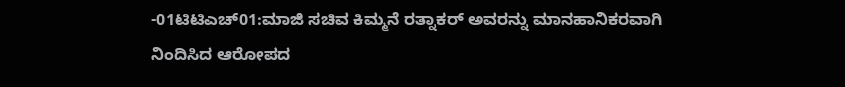-01ಟಿಟಿಎಚ್01:ಮಾಜಿ ಸಚಿವ ಕಿಮ್ಮನೆ ರತ್ನಾಕರ್ ಅವರನ್ನು ಮಾನಹಾನಿಕರವಾಗಿ ನಿಂದಿಸಿದ ಆರೋಪದ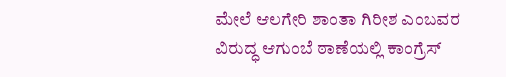ಮೇಲೆ ಆಲಗೇರಿ ಶಾಂತಾ ಗಿರೀಶ ಎಂಬವರ ವಿರುದ್ಧ ಆಗುಂಬೆ ಠಾಣೆಯಲ್ಲಿ ಕಾಂಗ್ರೆಸ್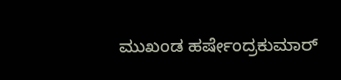ಮುಖಂಡ ಹರ್ಷೇಂದ್ರಕುಮಾರ್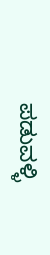ಪಡುವಳ್ಳಿ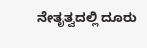ನೇತೃತ್ವದಲ್ಲಿ ದೂರು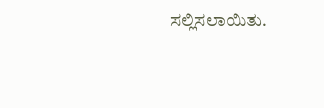ಸಲ್ಲಿಸಲಾಯಿತು.